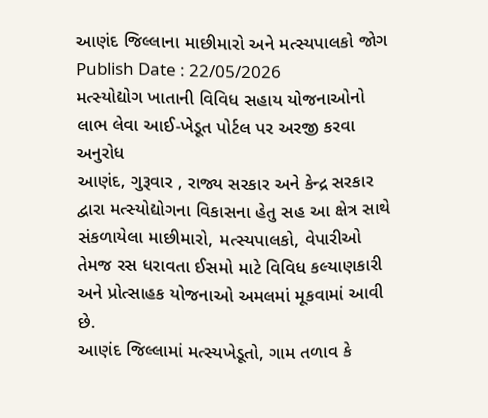આણંદ જિલ્લાના માછીમારો અને મત્સ્યપાલકો જોગ
Publish Date : 22/05/2026
મત્સ્યોદ્યોગ ખાતાની વિવિધ સહાય યોજનાઓનો લાભ લેવા આઈ-ખેડૂત પોર્ટલ પર અરજી કરવા અનુરોધ
આણંદ, ગુરૂવાર , રાજ્ય સરકાર અને કેન્દ્ર સરકાર દ્વારા મત્સ્યોદ્યોગના વિકાસના હેતુ સહ આ ક્ષેત્ર સાથે સંકળાયેલા માછીમારો, મત્સ્યપાલકો, વેપારીઓ તેમજ રસ ધરાવતા ઈસમો માટે વિવિધ કલ્યાણકારી અને પ્રોત્સાહક યોજનાઓ અમલમાં મૂકવામાં આવી છે.
આણંદ જિલ્લામાં મત્સ્યખેડૂતો, ગામ તળાવ કે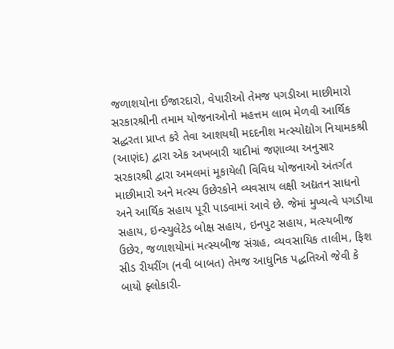જળાશયોના ઈજારદારો, વેપારીઓ તેમજ પગડીઆ માછીમારો સરકારશ્રીની તમામ યોજનાઓનો મહત્તમ લાભ મેળવી આર્થિક સદ્ધરતા પ્રાપ્ત કરે તેવા આશયથી મદદનીશ મત્સ્યોદ્યોગ નિયામકશ્રી (આણંદ) દ્વારા એક અખબારી યાદીમાં જણાવ્યા અનુસાર સરકારશ્રી દ્વારા અમલમાં મૂકાયેલી વિવિધ યોજનાઓ અંતર્ગત માછીમારો અને મત્સ્ય ઉછેરકોને વ્યવસાય લક્ષી અદ્યતન સાધનો અને આર્થિક સહાય પૂરી પાડવામાં આવે છે. જેમાં મુખ્યત્વે પગડીયા સહાય, ઇન્સ્યુલેટેડ બોક્ષ સહાય, ઇનપુટ સહાય, મત્સ્યબીજ ઉછેર, જળાશયોમાં મત્સ્યબીજ સંગ્રહ, વ્યવસાયિક તાલીમ, ફિશ સીડ રીયરીંગ (નવી બાબત) તેમજ આધુનિક પદ્ધતિઓ જેવી કે બાયો ફ્લોકારી-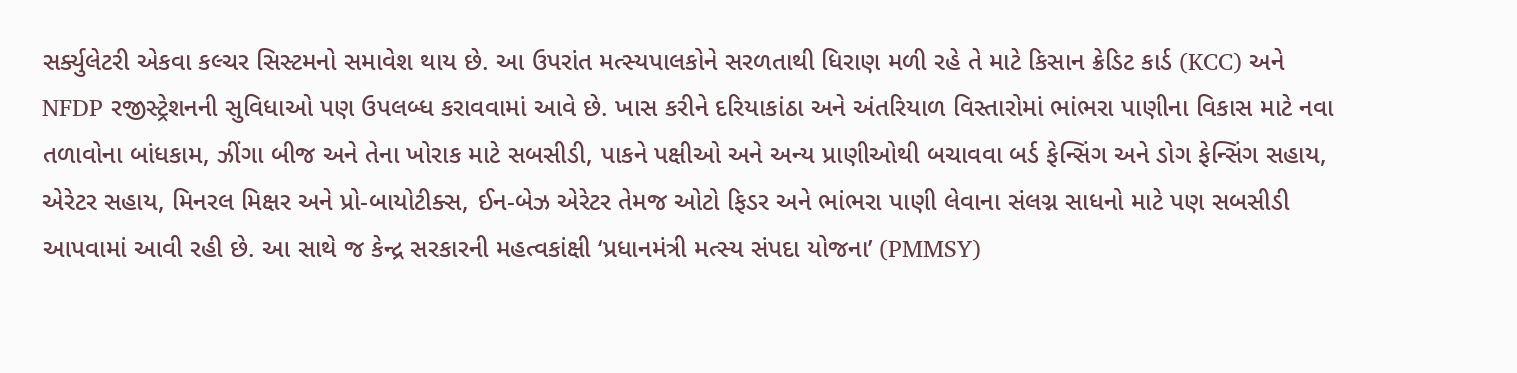સર્ક્યુલેટરી એકવા કલ્ચર સિસ્ટમનો સમાવેશ થાય છે. આ ઉપરાંત મત્સ્યપાલકોને સરળતાથી ધિરાણ મળી રહે તે માટે કિસાન ક્રેડિટ કાર્ડ (KCC) અને NFDP રજીસ્ટ્રેશનની સુવિધાઓ પણ ઉપલબ્ધ કરાવવામાં આવે છે. ખાસ કરીને દરિયાકાંઠા અને અંતરિયાળ વિસ્તારોમાં ભાંભરા પાણીના વિકાસ માટે નવા તળાવોના બાંધકામ, ઝીંગા બીજ અને તેના ખોરાક માટે સબસીડી, પાકને પક્ષીઓ અને અન્ય પ્રાણીઓથી બચાવવા બર્ડ ફેન્સિંગ અને ડોગ ફેન્સિંગ સહાય, એરેટર સહાય, મિનરલ મિક્ષર અને પ્રો-બાયોટીક્સ, ઈન-બેઝ એરેટર તેમજ ઓટો ફિડર અને ભાંભરા પાણી લેવાના સંલગ્ન સાધનો માટે પણ સબસીડી આપવામાં આવી રહી છે. આ સાથે જ કેન્દ્ર સરકારની મહત્વકાંક્ષી ‘પ્રધાનમંત્રી મત્સ્ય સંપદા યોજના’ (PMMSY)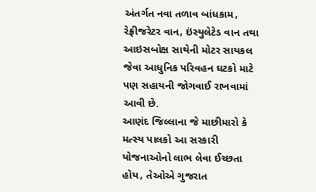અંતર્ગત નવા તળાવ બાંધકામ, રેફ્રીજરેટર વાન, ઇંસ્યુલેટેડ વાન તથા આઇસબોક્ષ સાથેની મોટર સાયકલ જેવા આધુનિક પરિવહન ઘટકો માટે પણ સહાયની જોગવાઈ રાખવામાં આવી છે.
આણંદ જિલ્લાના જે માછીમારો કે મત્સ્ય પાલકો આ સરકારી યોજનાઓનો લાભ લેવા ઈચ્છતા હોય, તેઓએ ગુજરાત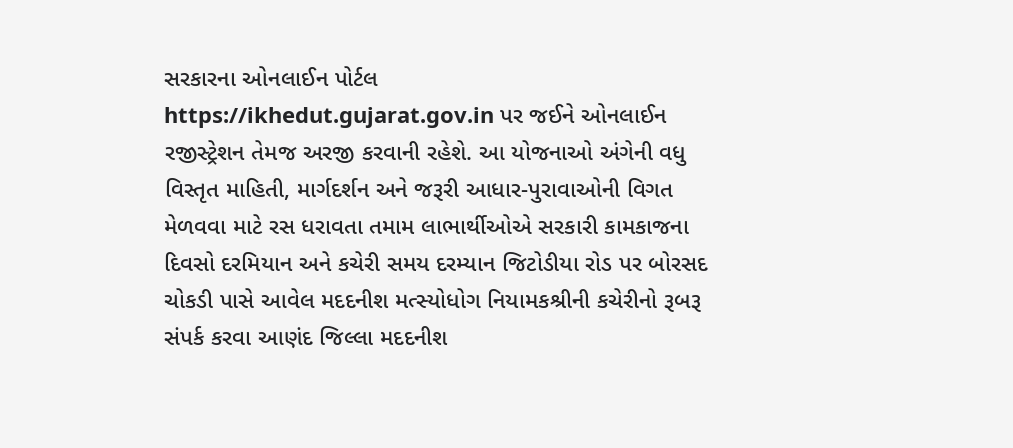સરકારના ઓનલાઈન પોર્ટલ https://ikhedut.gujarat.gov.in પર જઈને ઓનલાઈન રજીસ્ટ્રેશન તેમજ અરજી કરવાની રહેશે. આ યોજનાઓ અંગેની વધુ વિસ્તૃત માહિતી, માર્ગદર્શન અને જરૂરી આધાર-પુરાવાઓની વિગત મેળવવા માટે રસ ધરાવતા તમામ લાભાર્થીઓએ સરકારી કામકાજના દિવસો દરમિયાન અને કચેરી સમય દરમ્યાન જિટોડીયા રોડ પર બોરસદ ચોકડી પાસે આવેલ મદદનીશ મત્સ્યોધોગ નિયામકશ્રીની કચેરીનો રૂબરૂ સંપર્ક કરવા આણંદ જિલ્લા મદદનીશ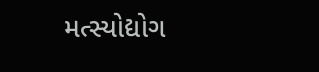મત્સ્યોદ્યોગ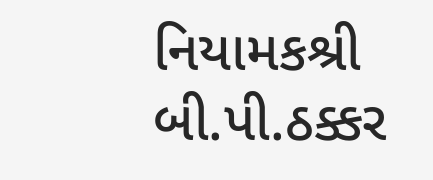નિયામકશ્રી બી.પી.ઠક્કર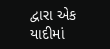દ્વારા એક યાદીમાં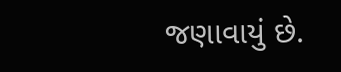જણાવાયું છે.